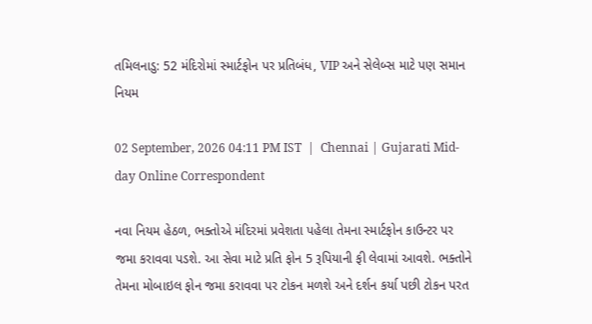તમિલનાડુ: 52 મંદિરોમાં સ્માર્ટફોન પર પ્રતિબંધ, VIP અને સેલેબ્સ માટે પણ સમાન નિયમ

02 September, 2026 04:11 PM IST  |  Chennai | Gujarati Mid-day Online Correspondent

નવા નિયમ હેઠળ, ભક્તોએ મંદિરમાં પ્રવેશતા પહેલા તેમના સ્માર્ટફોન કાઉન્ટર પર જમા કરાવવા પડશે. આ સેવા માટે પ્રતિ ફોન 5 રૂપિયાની ફી લેવામાં આવશે. ભક્તોને તેમના મોબાઇલ ફોન જમા કરાવવા પર ટોકન મળશે અને દર્શન કર્યા પછી ટોકન પરત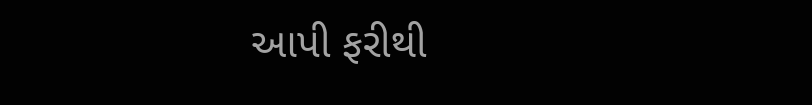આપી ફરીથી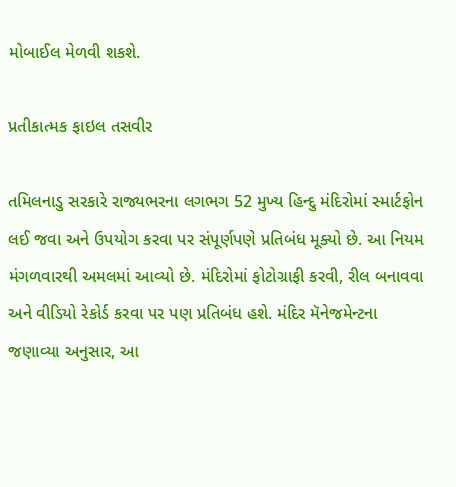મોબાઈલ મેળવી શકશે.

પ્રતીકાત્મક ફાઇલ તસવીર

તમિલનાડુ સરકારે રાજ્યભરના લગભગ 52 મુખ્ય હિન્દુ મંદિરોમાં સ્માર્ટફોન લઈ જવા અને ઉપયોગ કરવા પર સંપૂર્ણપણે પ્રતિબંધ મૂક્યો છે. આ નિયમ મંગળવારથી અમલમાં આવ્યો છે. મંદિરોમાં ફોટોગ્રાફી કરવી, રીલ બનાવવા અને વીડિયો રેકોર્ડ કરવા પર પણ પ્રતિબંધ હશે. મંદિર મૅનેજમેન્ટના જણાવ્યા અનુસાર, આ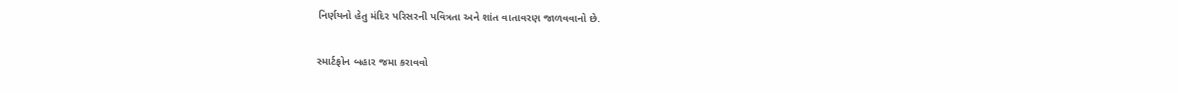નિર્ણયનો હેતુ મંદિર પરિસરની પવિત્રતા અને શાંત વાતાવરણ જાળવવાનો છે.

સ્માર્ટફોન બહાર જમા કરાવવો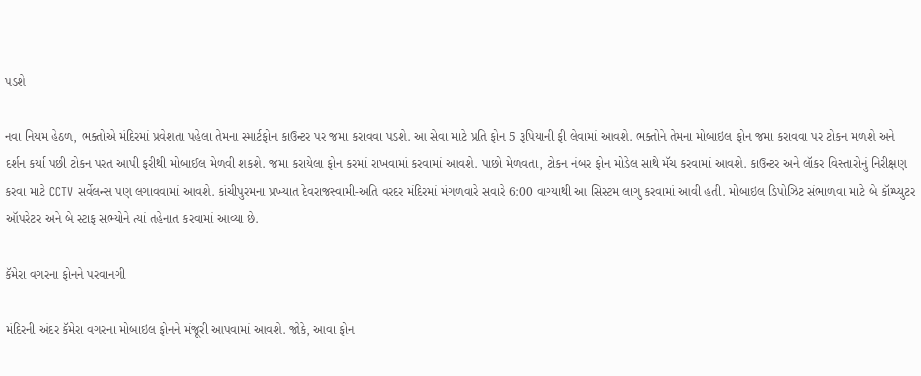પડશે

નવા નિયમ હેઠળ, ભક્તોએ મંદિરમાં પ્રવેશતા પહેલા તેમના સ્માર્ટફોન કાઉન્ટર પર જમા કરાવવા પડશે. આ સેવા માટે પ્રતિ ફોન 5 રૂપિયાની ફી લેવામાં આવશે. ભક્તોને તેમના મોબાઇલ ફોન જમા કરાવવા પર ટોકન મળશે અને દર્શન કર્યા પછી ટોકન પરત આપી ફરીથી મોબાઈલ મેળવી શકશે. જમા કરાયેલા ફોન કરમાં રાખવામાં કરવામાં આવશે. પાછો મેળવતા, ટોકન નંબર ફોન મોડેલ સાથે મૅચ કરવામાં આવશે. કાઉન્ટર અને લૉકર વિસ્તારોનું નિરીક્ષણ કરવા માટે CCTV સર્વેલન્સ પણ લગાવવામાં આવશે. કાંચીપુરમના પ્રખ્યાત દેવરાજસ્વામી-અતિ વરદર મંદિરમાં મંગળવારે સવારે 6:00 વાગ્યાથી આ સિસ્ટમ લાગુ કરવામાં આવી હતી. મોબાઇલ ડિપોઝિટ સંભાળવા માટે બે કૉમ્પ્યુટર ઑપરેટર અને બે સ્ટાફ સભ્યોને ત્યાં તહેનાત કરવામાં આવ્યા છે.

કૅમેરા વગરના ફોનને પરવાનગી

મંદિરની અંદર કૅમેરા વગરના મોબાઇલ ફોનને મંજૂરી આપવામાં આવશે. જોકે, આવા ફોન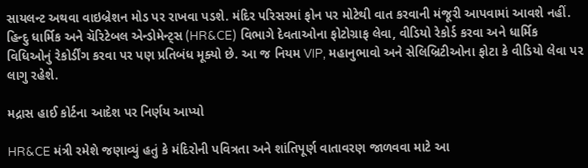સાયલન્ટ અથવા વાઇબ્રેશન મોડ પર રાખવા પડશે. મંદિર પરિસરમાં ફોન પર મોટેથી વાત કરવાની મંજૂરી આપવામાં આવશે નહીં. હિન્દુ ધાર્મિક અને ચૅરિટેબલ એન્ડોમેન્ટ્સ (HR&CE) વિભાગે દેવતાઓના ફોટોગ્રાફ લેવા, વીડિયો રેકોર્ડ કરવા અને ધાર્મિક વિધિઓનું રેકોર્ડીંગ કરવા પર પણ પ્રતિબંધ મૂક્યો છે. આ જ નિયમ VIP, મહાનુભાવો અને સેલિબ્રિટીઓના ફોટા કે વીડિયો લેવા પર લાગુ રહેશે.

મદ્રાસ હાઈ કોર્ટના આદેશ પર નિર્ણય આપ્યો

HR&CE મંત્રી રમેશે જણાવ્યું હતું કે મંદિરોની પવિત્રતા અને શાંતિપૂર્ણ વાતાવરણ જાળવવા માટે આ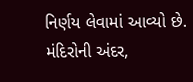નિર્ણય લેવામાં આવ્યો છે. મંદિરોની અંદર,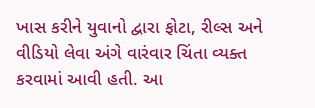ખાસ કરીને યુવાનો દ્વારા ફોટા, રીલ્સ અને વીડિયો લેવા અંગે વારંવાર ચિંતા વ્યક્ત કરવામાં આવી હતી. આ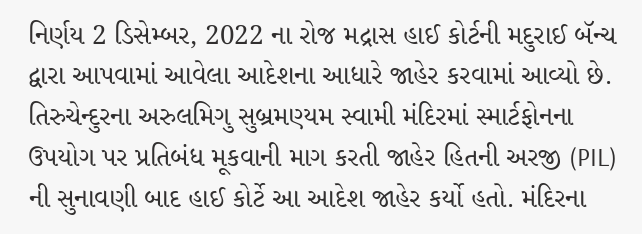નિર્ણય 2 ડિસેમ્બર, 2022 ના રોજ મદ્રાસ હાઈ કોર્ટની મદુરાઈ બૅન્ચ દ્વારા આપવામાં આવેલા આદેશના આધારે જાહેર કરવામાં આવ્યો છે. તિરુચેન્દુરના અરુલમિગુ સુબ્રમણ્યમ સ્વામી મંદિરમાં સ્માર્ટફોનના ઉપયોગ પર પ્રતિબંધ મૂકવાની માગ કરતી જાહેર હિતની અરજી (PIL) ની સુનાવણી બાદ હાઈ કોર્ટે આ આદેશ જાહેર કર્યો હતો. મંદિરના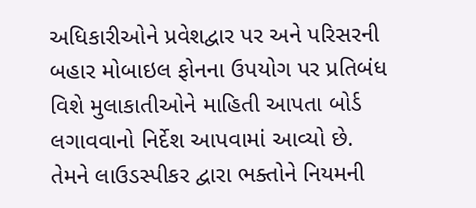અધિકારીઓને પ્રવેશદ્વાર પર અને પરિસરની બહાર મોબાઇલ ફોનના ઉપયોગ પર પ્રતિબંધ વિશે મુલાકાતીઓને માહિતી આપતા બોર્ડ લગાવવાનો નિર્દેશ આપવામાં આવ્યો છે. તેમને લાઉડસ્પીકર દ્વારા ભક્તોને નિયમની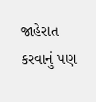જાહેરાત કરવાનું પણ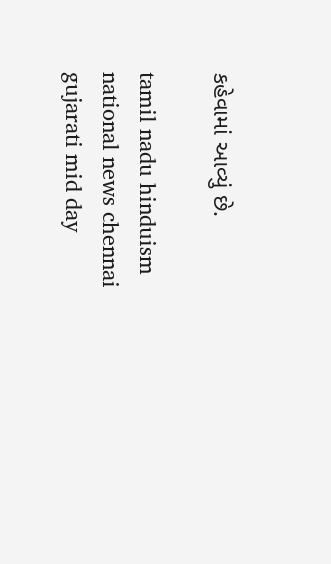કહેવામાં આવ્યું છે.

tamil nadu hinduism national news chennai gujarati mid day